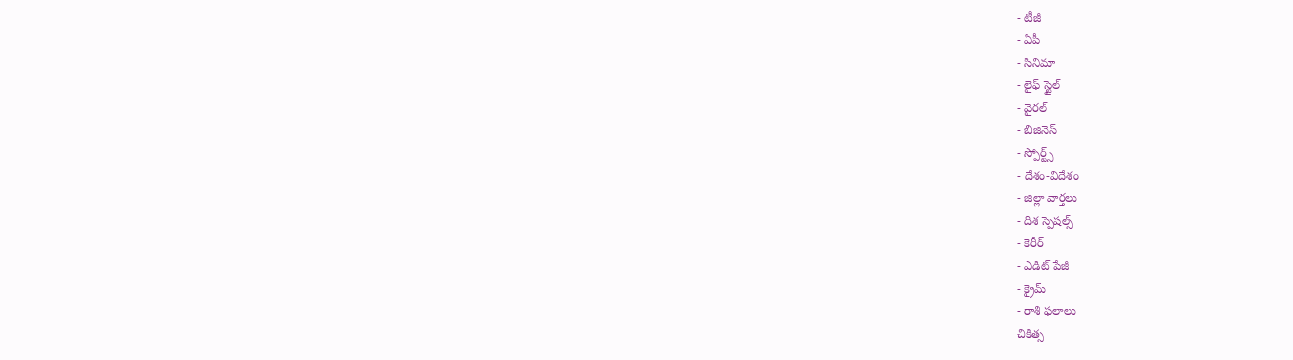- టీజీ
- ఏపీ
- సినిమా
- లైఫ్ స్టైల్
- వైరల్
- బిజినెస్
- స్పోర్ట్స్
- దేశం-విదేశం
- జిల్లా వార్తలు
- దిశ స్పెషల్స్
- కెరీర్
- ఎడిట్ పేజీ
- క్రైమ్
- రాశి ఫలాలు
చికిత్స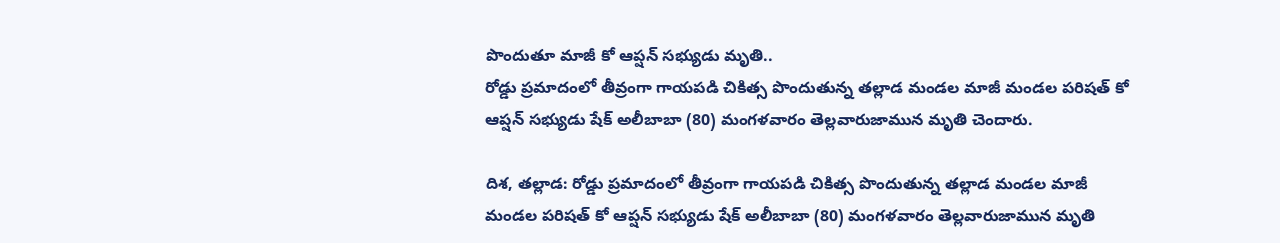పొందుతూ మాజీ కో ఆప్షన్ సభ్యుడు మృతి..
రోడ్డు ప్రమాదంలో తీవ్రంగా గాయపడి చికిత్స పొందుతున్న తల్లాడ మండల మాజీ మండల పరిషత్ కో ఆప్షన్ సభ్యుడు షేక్ అలీబాబా (80) మంగళవారం తెల్లవారుజామున మృతి చెందారు.

దిశ, తల్లాడ: రోడ్డు ప్రమాదంలో తీవ్రంగా గాయపడి చికిత్స పొందుతున్న తల్లాడ మండల మాజీ మండల పరిషత్ కో ఆప్షన్ సభ్యుడు షేక్ అలీబాబా (80) మంగళవారం తెల్లవారుజామున మృతి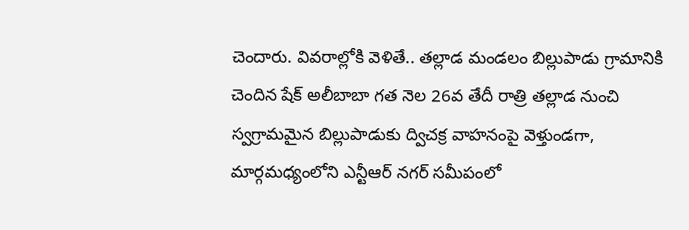చెందారు. వివరాల్లోకి వెళితే.. తల్లాడ మండలం బిల్లుపాడు గ్రామానికి చెందిన షేక్ అలీబాబా గత నెల 26వ తేదీ రాత్రి తల్లాడ నుంచి స్వగ్రామమైన బిల్లుపాడుకు ద్విచక్ర వాహనంపై వెళ్తుండగా, మార్గమధ్యంలోని ఎన్టీఆర్ నగర్ సమీపంలో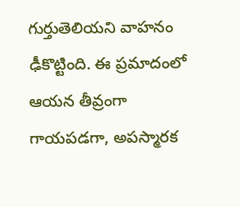గుర్తుతెలియని వాహనం ఢీకొట్టింది. ఈ ప్రమాదంలో ఆయన తీవ్రంగా గాయపడగా, అపస్మారక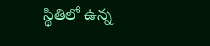స్థితిలో ఉన్న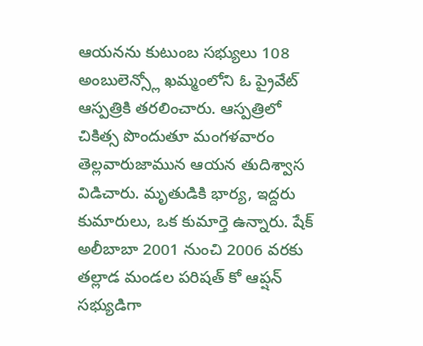ఆయనను కుటుంబ సభ్యులు 108 అంబులెన్స్లో ఖమ్మంలోని ఓ ప్రైవేట్ ఆస్పత్రికి తరలించారు. ఆస్పత్రిలో చికిత్స పొందుతూ మంగళవారం తెల్లవారుజామున ఆయన తుదిశ్వాస విడిచారు. మృతుడికి భార్య, ఇద్దరు కుమారులు, ఒక కుమార్తె ఉన్నారు. షేక్ అలీబాబా 2001 నుంచి 2006 వరకు తల్లాడ మండల పరిషత్ కో ఆప్షన్ సభ్యుడిగా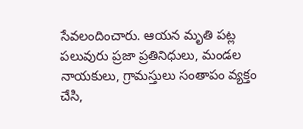సేవలందించారు. ఆయన మృతి పట్ల పలువురు ప్రజా ప్రతినిధులు, మండల నాయకులు, గ్రామస్తులు సంతాపం వ్యక్తం చేసి,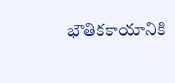భౌతికకాయానికి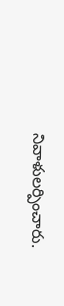నివాళులర్పించారు.